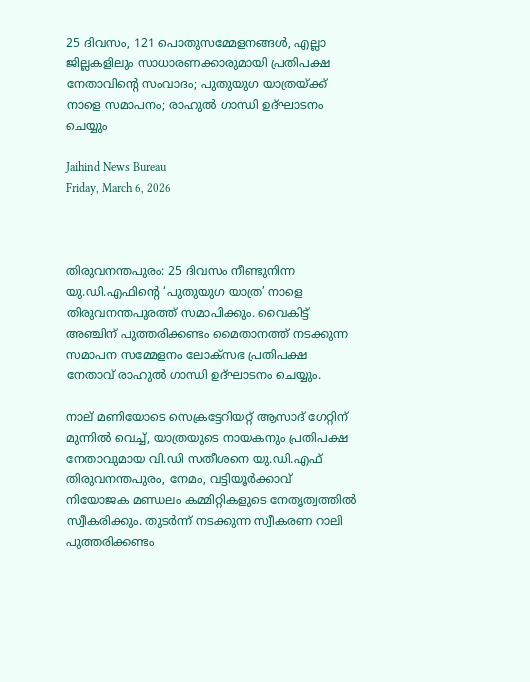25 ദിവസം, 121 പൊതുസമ്മേളനങ്ങള്‍, എല്ലാ ജില്ലകളിലും സാധാരണക്കാരുമായി പ്രതിപക്ഷ നേതാവിന്റെ സംവാദം; പുതുയുഗ യാത്രയ്ക്ക് നാളെ സമാപനം; രാഹുല്‍ ഗാന്ധി ഉദ്ഘാടനം ചെയ്യും

Jaihind News Bureau
Friday, March 6, 2026



തിരുവനന്തപുരം: 25 ദിവസം നീണ്ടുനിന്ന യു.ഡി.എഫിന്റെ ‘പുതുയുഗ യാത്ര’ നാളെ തിരുവനന്തപുരത്ത് സമാപിക്കും. വൈകിട്ട് അഞ്ചിന് പുത്തരിക്കണ്ടം മൈതാനത്ത് നടക്കുന്ന സമാപന സമ്മേളനം ലോക്സഭ പ്രതിപക്ഷ നേതാവ് രാഹുല്‍ ഗാന്ധി ഉദ്ഘാടനം ചെയ്യും.

നാല് മണിയോടെ സെക്രട്ടേറിയറ്റ് ആസാദ് ഗേറ്റിന് മുന്നില്‍ വെച്ച്, യാത്രയുടെ നായകനും പ്രതിപക്ഷ നേതാവുമായ വി.ഡി സതീശനെ യു.ഡി.എഫ് തിരുവനന്തപുരം, നേമം, വട്ടിയൂര്‍ക്കാവ് നിയോജക മണ്ഡലം കമ്മിറ്റികളുടെ നേതൃത്വത്തില്‍ സ്വീകരിക്കും. തുടര്‍ന്ന് നടക്കുന്ന സ്വീകരണ റാലി പുത്തരിക്കണ്ടം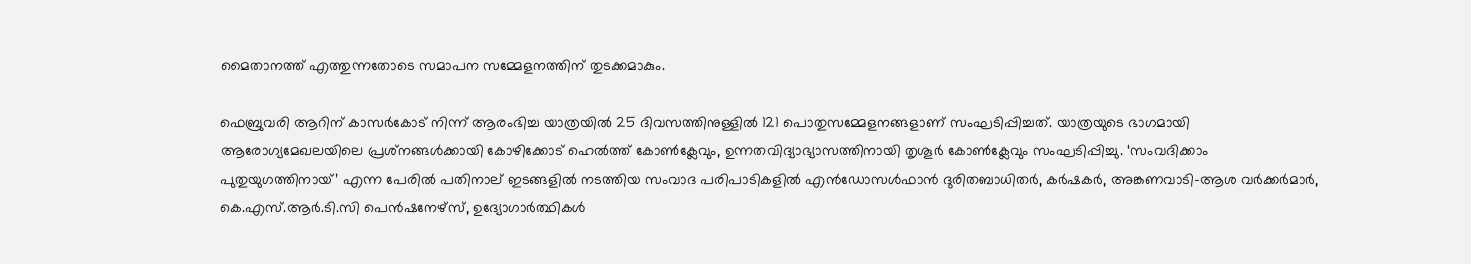മൈതാനത്ത് എത്തുന്നതോടെ സമാപന സമ്മേളനത്തിന് തുടക്കമാകും.

ഫെബ്രുവരി ആറിന് കാസര്‍കോട് നിന്ന് ആരംഭിച്ച യാത്രയില്‍ 25 ദിവസത്തിനുള്ളില്‍ 121 പൊതുസമ്മേളനങ്ങളാണ് സംഘടിപ്പിച്ചത്. യാത്രയുടെ ഭാഗമായി ആരോഗ്യമേഖലയിലെ പ്രശ്‌നങ്ങള്‍ക്കായി കോഴിക്കോട് ഹെല്‍ത്ത് കോണ്‍ക്ലേവും, ഉന്നതവിദ്യാഭ്യാസത്തിനായി തൃശൂര്‍ കോണ്‍ക്ലേവും സംഘടിപ്പിച്ചു. ‘സംവദിക്കാം പുതുയുഗത്തിനായ്’ എന്ന പേരില്‍ പതിനാല് ഇടങ്ങളില്‍ നടത്തിയ സംവാദ പരിപാടികളില്‍ എന്‍ഡോസള്‍ഫാന്‍ ദുരിതബാധിതര്‍, കര്‍ഷകര്‍, അങ്കണവാടി-ആശ വര്‍ക്കര്‍മാര്‍, കെ.എസ്.ആര്‍.ടി.സി പെന്‍ഷനേഴ്‌സ്, ഉദ്യോഗാര്‍ത്ഥികള്‍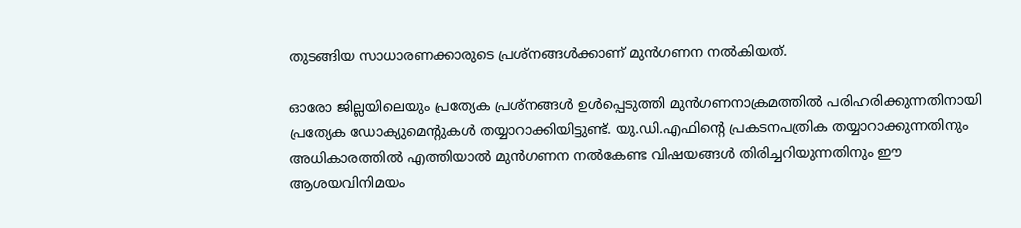തുടങ്ങിയ സാധാരണക്കാരുടെ പ്രശ്‌നങ്ങള്‍ക്കാണ് മുന്‍ഗണന നല്‍കിയത്.

ഓരോ ജില്ലയിലെയും പ്രത്യേക പ്രശ്‌നങ്ങള്‍ ഉള്‍പ്പെടുത്തി മുന്‍ഗണനാക്രമത്തില്‍ പരിഹരിക്കുന്നതിനായി പ്രത്യേക ഡോക്യുമെന്റുകള്‍ തയ്യാറാക്കിയിട്ടുണ്ട്. യു.ഡി.എഫിന്റെ പ്രകടനപത്രിക തയ്യാറാക്കുന്നതിനും അധികാരത്തില്‍ എത്തിയാല്‍ മുന്‍ഗണന നല്‍കേണ്ട വിഷയങ്ങള്‍ തിരിച്ചറിയുന്നതിനും ഈ ആശയവിനിമയം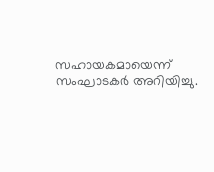സഹായകമായെന്ന് സംഘാടകര്‍ അറിയിച്ചു.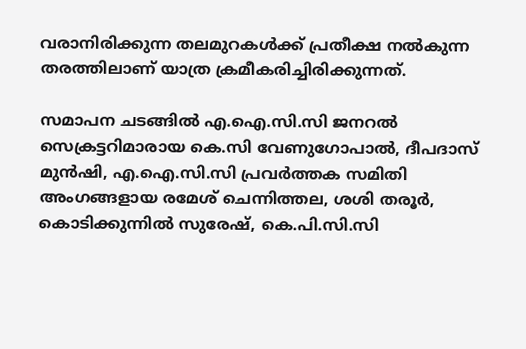വരാനിരിക്കുന്ന തലമുറകള്‍ക്ക് പ്രതീക്ഷ നല്‍കുന്ന തരത്തിലാണ് യാത്ര ക്രമീകരിച്ചിരിക്കുന്നത്.

സമാപന ചടങ്ങില്‍ എ.ഐ.സി.സി ജനറല്‍ സെക്രട്ടറിമാരായ കെ.സി വേണുഗോപാല്‍, ദീപദാസ് മുന്‍ഷി, എ.ഐ.സി.സി പ്രവര്‍ത്തക സമിതി അംഗങ്ങളായ രമേശ് ചെന്നിത്തല, ശശി തരൂര്‍, കൊടിക്കുന്നില്‍ സുരേഷ്, കെ.പി.സി.സി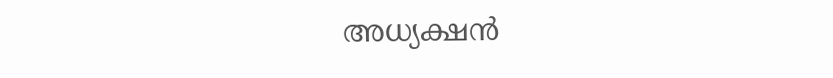അധ്യക്ഷന്‍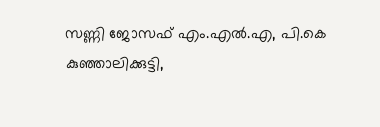സണ്ണി ജോസഫ് എം.എല്‍.എ, പി.കെ കുഞ്ഞാലിക്കുട്ടി,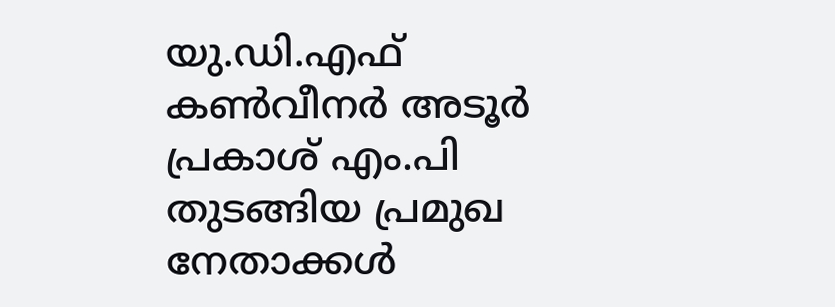യു.ഡി.എഫ് കണ്‍വീനര്‍ അടൂര്‍ പ്രകാശ് എം.പി തുടങ്ങിയ പ്രമുഖ നേതാക്കള്‍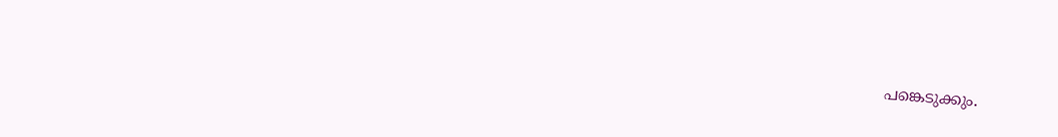പങ്കെടുക്കും.